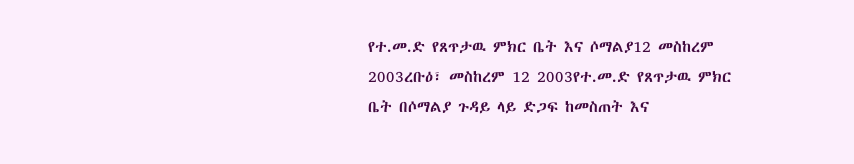የተ.መ.ድ የጸጥታዉ ምክር ቤት እና ሶማልያ12 መስከረም 2003ረቡዕ፣ መስከረም 12 2003የተ.መ.ድ የጸጥታዉ ምክር ቤት በሶማልያ ጉዳይ ላይ ድጋፍ ከመስጠት እና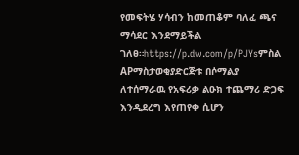የመፍትሄ ሃሳብን ከመጠቆም ባለፈ ጫና ማሳደር እንደማይችል ገለፀ።https://p.dw.com/p/PJYsምስል APማስታወቂያድርጅቱ በሶማልያ ለተሰማራዉ የአፍሪቃ ልዑክ ተጨማሪ ድጋፍ እንዲደረግ እየጠየቀ ሲሆን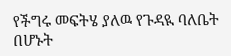የችግሩ መፍትሄ ያለዉ የጉዳዪ ባለቤት በሆኑት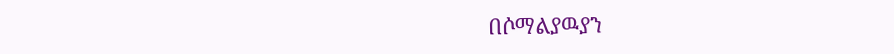በሶማልያዉያን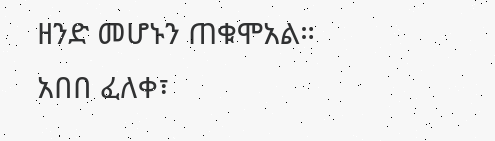ዘንድ መሆኑን ጠቁሞአል። አበበ ፈለቀ፣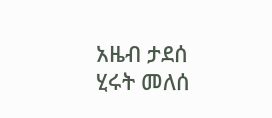አዜብ ታደሰ ሂሩት መለሰ